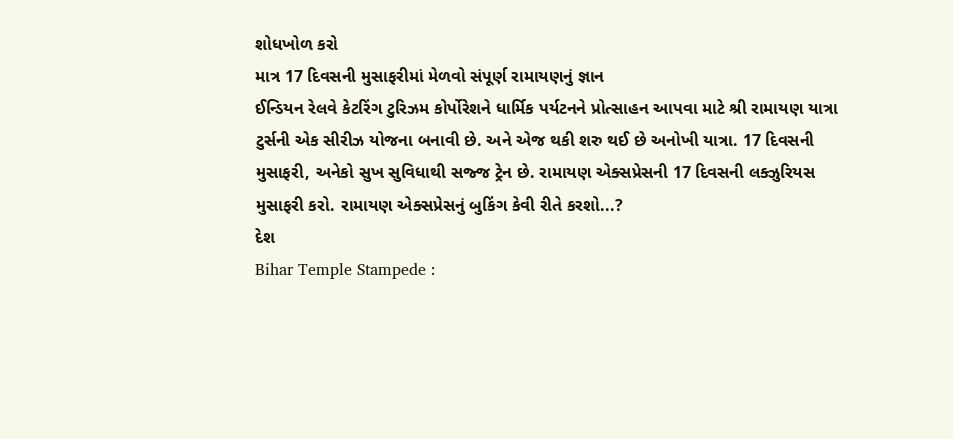શોધખોળ કરો
માત્ર 17 દિવસની મુસાફરીમાં મેળવો સંપૂર્ણ રામાયણનું જ્ઞાન
ઈન્ડિયન રેલવે કેટરિંગ ટુરિઝમ કોર્પોરેશને ધાર્મિક પર્યટનને પ્રોત્સાહન આપવા માટે શ્રી રામાયણ યાત્રા ટુર્સની એક સીરીઝ યોજના બનાવી છે. અને એજ થકી શરુ થઈ છે અનોખી યાત્રા. 17 દિવસની મુસાફરી, અનેકો સુખ સુવિધાથી સજ્જ ટ્રેન છે. રામાયણ એક્સપ્રેસની 17 દિવસની લક્ઝુરિયસ મુસાફરી કરો. રામાયણ એક્સપ્રેસનું બુકિંગ કેવી રીતે કરશો...?
દેશ
Bihar Temple Stampede :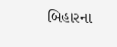બિહારના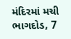મંદિરમાં મચી ભાગદોડ, 7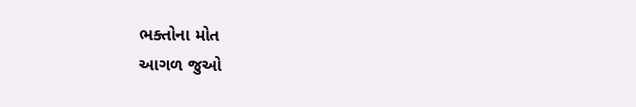ભક્તોના મોત
આગળ જુઓ